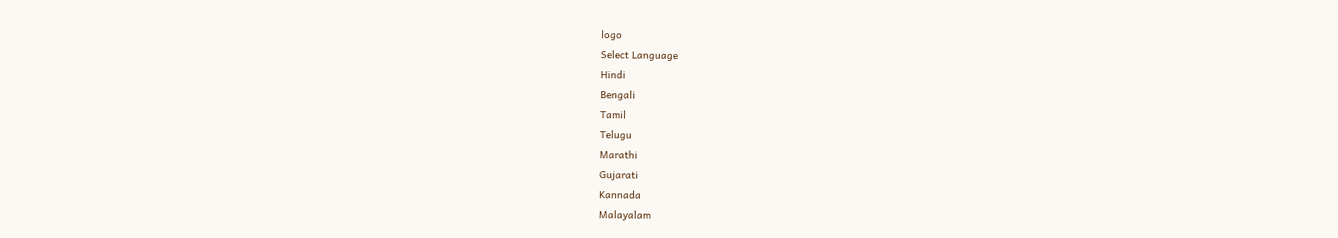logo
Select Language
Hindi
Bengali
Tamil
Telugu
Marathi
Gujarati
Kannada
Malayalam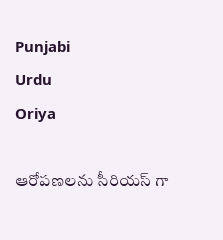Punjabi
Urdu
Oriya

ఆరోపణలను సీరియస్ గా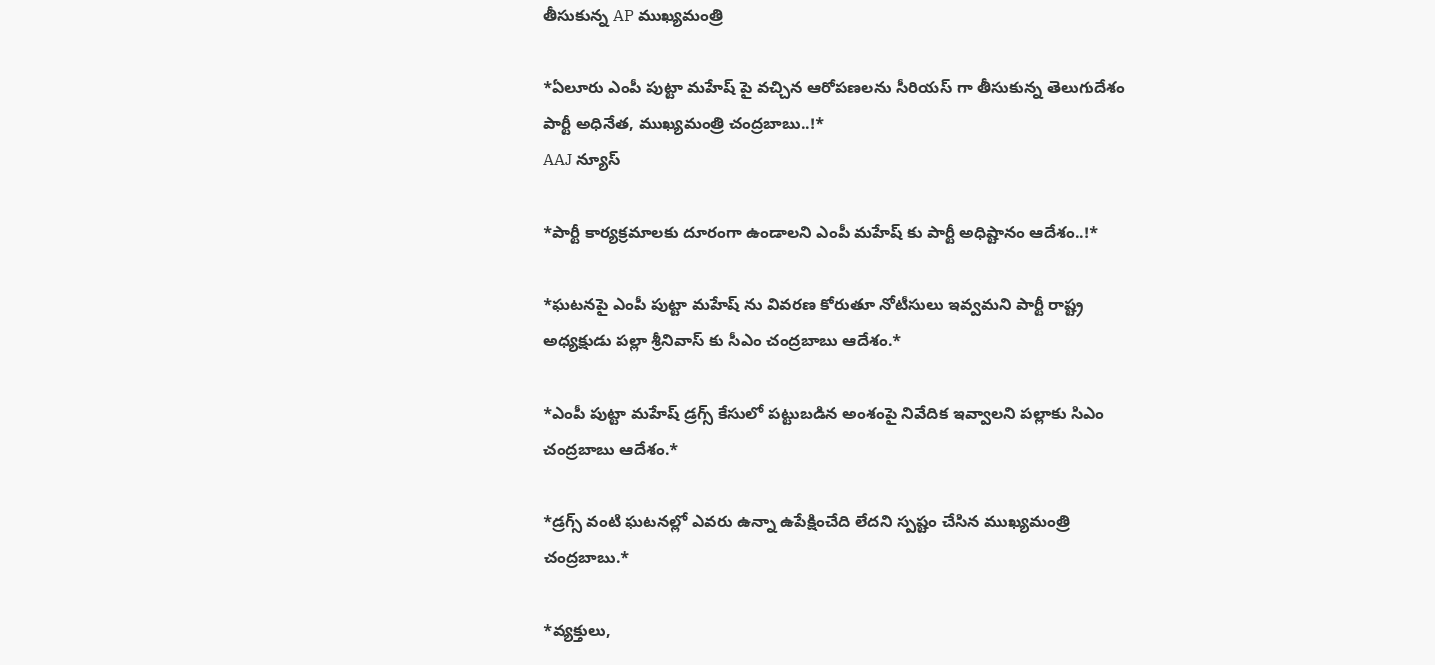తీసుకున్న AP ముఖ్యమంత్రి

*ఏలూరు ఎంపీ పుట్టా మహేష్ పై వచ్చిన ఆరోపణలను సీరియస్ గా తీసుకున్న తెలుగుదేశం పార్టీ అధినేత, ముఖ్యమంత్రి చంద్రబాబు..!*
AAJ న్యూస్

*పార్టీ కార్యక్రమాలకు దూరంగా ఉండాలని ఎంపీ మహేష్ కు పార్టీ అధిష్టానం ఆదేశం..!*

*ఘటనపై ఎంపీ పుట్టా మహేష్ ను వివరణ కోరుతూ నోటీసులు ఇవ్వమని పార్టీ రాష్ట్ర అధ్యక్షుడు పల్లా శ్రీనివాస్ కు సీఎం చంద్రబాబు ఆదేశం.*

*ఎంపీ పుట్టా మహేష్ డ్రగ్స్ కేసులో పట్టుబడిన అంశంపై నివేదిక ఇవ్వాలని పల్లాకు సిఎం చంద్రబాబు ఆదేశం.*

*డ్రగ్స్ వంటి ఘటనల్లో ఎవరు ఉన్నా ఉపేక్షించేది లేదని స్పష్టం చేసిన ముఖ్యమంత్రి చంద్రబాబు.*

*వ్యక్తులు,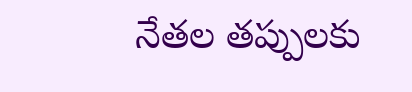నేతల తప్పులకు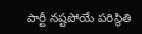పార్టీ నష్టపోయే పరిస్థితి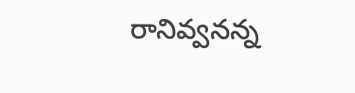రానివ్వనన్న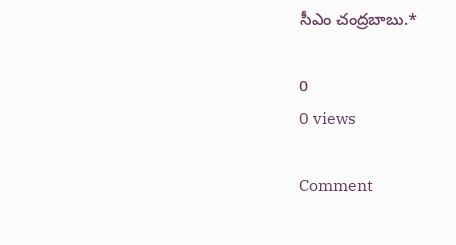సీఎం చంద్రబాబు.*

0
0 views

Comment